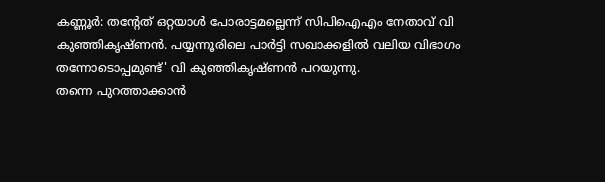കണ്ണൂർ: തന്റേത് ഒറ്റയാൾ പോരാട്ടമല്ലെന്ന് സിപിഐഎം നേതാവ് വി കുഞ്ഞികൃഷ്ണൻ. പയ്യന്നൂരിലെ പാർട്ടി സഖാക്കളിൽ വലിയ വിഭാഗം തന്നോടൊപ്പമുണ്ട്' വി കുഞ്ഞികൃഷ്ണൻ പറയുന്നു.
തന്നെ പുറത്താക്കാൻ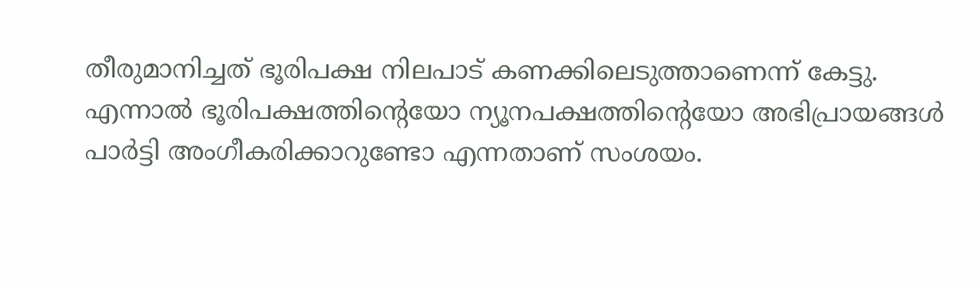തീരുമാനിച്ചത് ഭൂരിപക്ഷ നിലപാട് കണക്കിലെടുത്താണെന്ന് കേട്ടു. എന്നാൽ ഭൂരിപക്ഷത്തിന്റെയോ ന്യൂനപക്ഷത്തിന്റെയോ അഭിപ്രായങ്ങൾ പാർട്ടി അംഗീകരിക്കാറുണ്ടോ എന്നതാണ് സംശയം.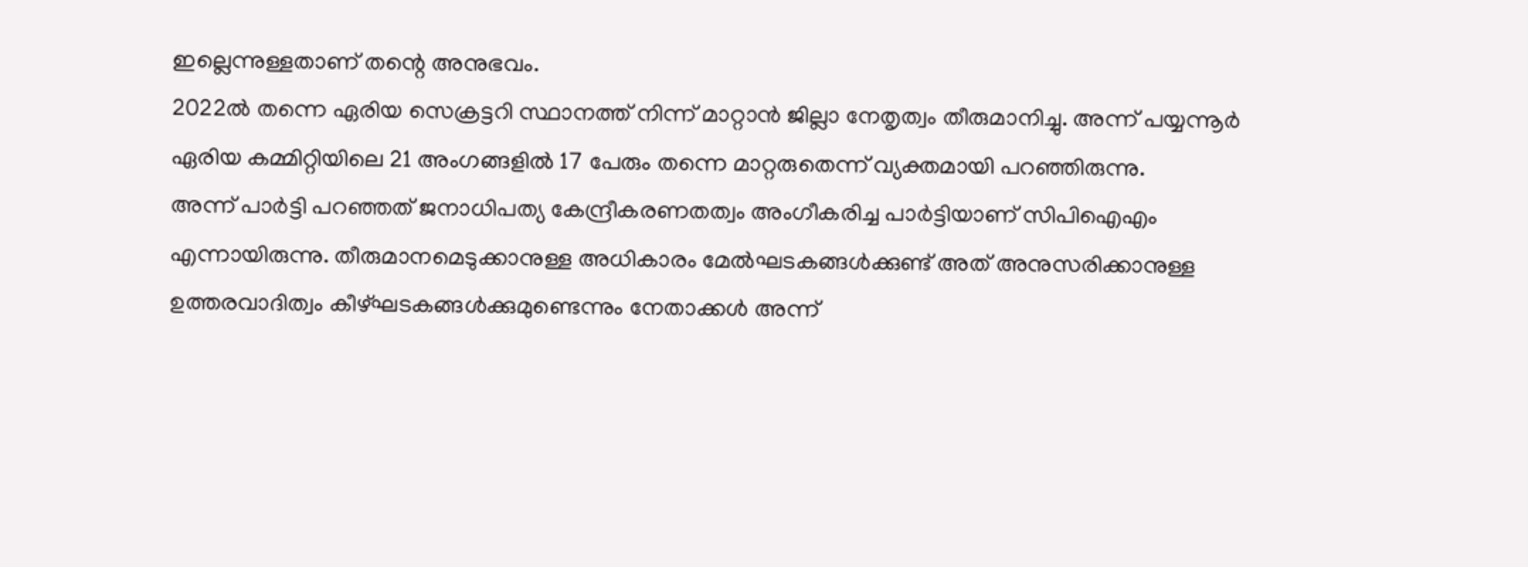ഇല്ലെന്നുള്ളതാണ് തന്റെ അനുഭവം.
2022ൽ തന്നെ ഏരിയ സെക്രട്ടറി സ്ഥാനത്ത് നിന്ന് മാറ്റാൻ ജില്ലാ നേതൃത്വം തീരുമാനിച്ചു. അന്ന് പയ്യന്നൂർ ഏരിയ കമ്മിറ്റിയിലെ 21 അംഗങ്ങളിൽ 17 പേരും തന്നെ മാറ്റരുതെന്ന് വ്യക്തമായി പറഞ്ഞിരുന്നു.
അന്ന് പാർട്ടി പറഞ്ഞത് ജനാധിപത്യ കേന്ദ്രീകരണതത്വം അംഗീകരിച്ച പാർട്ടിയാണ് സിപിഐഎം എന്നായിരുന്നു. തീരുമാനമെടുക്കാനുള്ള അധികാരം മേൽഘടകങ്ങൾക്കുണ്ട് അത് അനുസരിക്കാനുള്ള ഉത്തരവാദിത്വം കീഴ്ഘടകങ്ങൾക്കുമുണ്ടെന്നും നേതാക്കൾ അന്ന്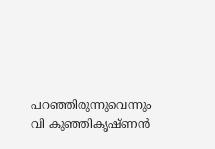പറഞ്ഞിരുന്നുവെന്നും വി കുഞ്ഞികൃഷ്ണൻ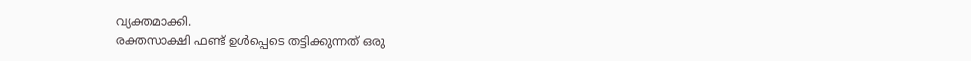വ്യക്തമാക്കി.
രക്തസാക്ഷി ഫണ്ട് ഉൾപ്പെടെ തട്ടിക്കുന്നത് ഒരു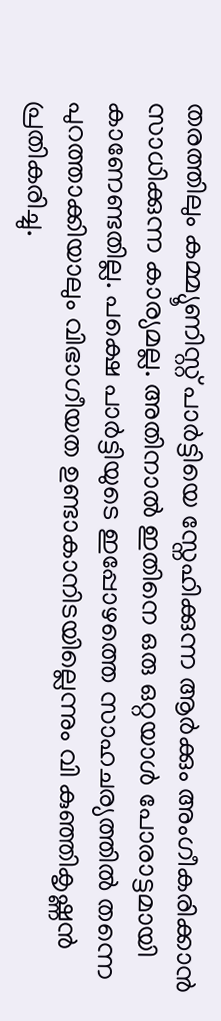തരത്തിലും കമ്മ്യൂണിസ്റ്റ് പാർട്ടിയെ സ്നേഹിക്കുന്ന ആർക്കും അംഗീകരിക്കാൻ സാധിക്കുന്ന കാര്യമല്ല. അതിനാൽ ഇതിനെ ഒരു ഒറ്റയാൾ പോരാട്ടമായി കാണേണ്ടതില്ല. പക്ഷെ പാർട്ടിയുടെ ഇപ്പോഴത്തെ സാഹചര്യത്തിൽ തന്നെ പുറത്താക്കിയാലും വിഭാഗീയത ഉണ്ടാകാനിടയില്ലെന്നും വി കുഞ്ഞികൃഷ്ണൻ പ്രതികരിച്ചു.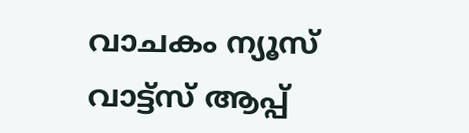വാചകം ന്യൂസ് വാട്ട്സ് ആപ്പ്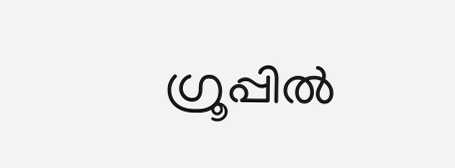ഗ്രൂപ്പിൽ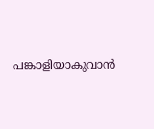പങ്കാളിയാകുവാൻ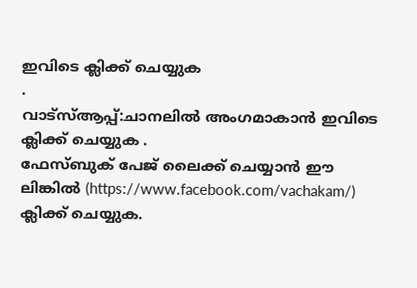ഇവിടെ ക്ലിക്ക് ചെയ്യുക
.
വാട്സ്ആപ്പ്:ചാനലിൽ അംഗമാകാൻ ഇവിടെ ക്ലിക്ക് ചെയ്യുക .
ഫേസ്ബുക് പേജ് ലൈക്ക് ചെയ്യാൻ ഈ ലിങ്കിൽ (https://www.facebook.com/vachakam/) ക്ലിക്ക് ചെയ്യുക.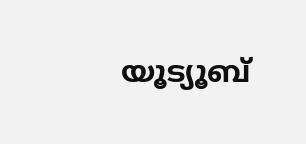യൂട്യൂബ്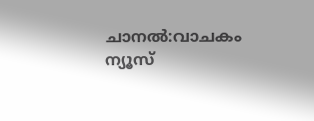ചാനൽ:വാചകം ന്യൂസ്